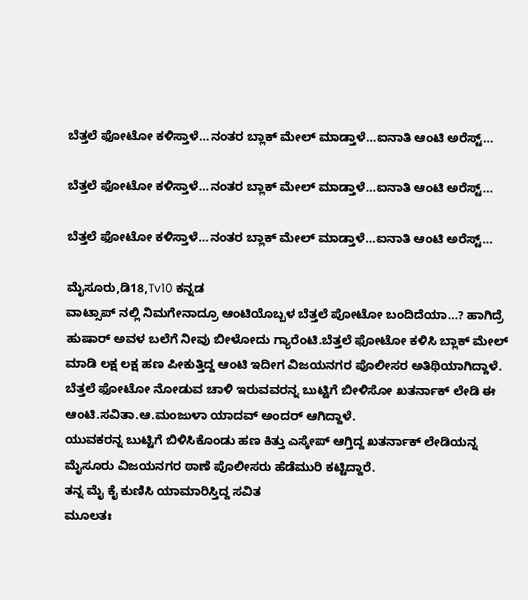ಬೆತ್ತಲೆ ಫೋಟೋ ಕಳಿಸ್ತಾಳೆ…ನಂತರ ಬ್ಲಾಕ್ ಮೇಲ್ ಮಾಡ್ತಾಳೆ…ಐನಾತಿ ಆಂಟಿ ಅರೆಸ್ಟ್…

ಬೆತ್ತಲೆ ಫೋಟೋ ಕಳಿಸ್ತಾಳೆ…ನಂತರ ಬ್ಲಾಕ್ ಮೇಲ್ ಮಾಡ್ತಾಳೆ…ಐನಾತಿ ಆಂಟಿ ಅರೆಸ್ಟ್…

ಬೆತ್ತಲೆ ಫೋಟೋ ಕಳಿಸ್ತಾಳೆ…ನಂತರ ಬ್ಲಾಕ್ ಮೇಲ್ ಮಾಡ್ತಾಳೆ…ಐನಾತಿ ಆಂಟಿ ಅರೆಸ್ಟ್…

ಮೈಸೂರು,ಡಿ18,Tv10 ಕನ್ನಡ
ವಾಟ್ಸಾಪ್ ನಲ್ಲಿ ನಿಮಗೇನಾದ್ರೂ ಆಂಟಿಯೊಬ್ಬಳ ಬೆತ್ತಲೆ ಪೋಟೋ ಬಂದಿದೆಯಾ…? ಹಾಗಿದ್ರೆ ಹುಷಾರ್ ಅವಳ ಬಲೆಗೆ ನೀವು ಬೀಳೋದು ಗ್ಯಾರೆಂಟಿ.ಬೆತ್ತಲೆ ಫೋಟೋ ಕಳಿಸಿ ಬ್ಲಾಕ್ ಮೇಲ್ ಮಾಡಿ ಲಕ್ಷ ಲಕ್ಷ ಹಣ ಪೀಕುತ್ತಿದ್ದ ಆಂಟಿ ಇದೀಗ ವಿಜಯನಗರ ಪೊಲೀಸರ ಅತಿಥಿಯಾಗಿದ್ದಾಳೆ.
ಬೆತ್ತಲೆ ಫೋಟೋ ನೋಡುವ ಚಾಳಿ ಇರುವವರನ್ನ ಬುಟ್ಟಿಗೆ ಬೀಳಿಸೋ ಖತರ್ನಾಕ್ ಲೇಡಿ ಈ ಆಂಟಿ.ಸವಿತಾ.ಆ.ಮಂಜುಳಾ ಯಾದವ್ ಅಂದರ್ ಆಗಿದ್ದಾಳೆ.
ಯುವಕರನ್ನ ಬುಟ್ಟಿಗೆ ಬಿಳಿಸಿಕೊಂಡು ಹಣ ಕಿತ್ತು ಎಸ್ಕೇಪ್ ಆಗ್ತಿದ್ದ ಖತರ್ನಾಕ್ ಲೇಡಿಯನ್ನ ಮೈಸೂರು ವಿಜಯನಗರ ಠಾಣೆ ಪೊಲೀಸರು ಹೆಡೆಮುರಿ ಕಟ್ಟಿದ್ದಾರೆ.
ತನ್ನ ಮೈ ಕೈ ಕುಣಿಸಿ ಯಾಮಾರಿಸ್ತಿದ್ದ ಸವಿತ
ಮೂಲತಃ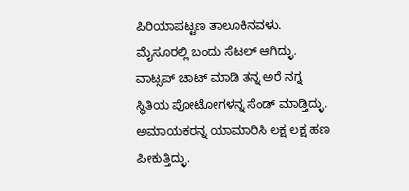ಪಿರಿಯಾಪಟ್ಟಣ ತಾಲೂಕಿನವಳು.
ಮೈಸೂರಲ್ಲಿ ಬಂದು ಸೆಟಲ್ ಆಗಿದ್ಳು.
ವಾಟ್ಸಪ್ ಚಾಟ್ ಮಾಡಿ ತನ್ನ ಅರೆ ನಗ್ನ ಸ್ಥಿತಿಯ ಪೋಟೋಗಳನ್ನ ಸೆಂಡ್ ಮಾಡ್ತಿದ್ಳು.
ಅಮಾಯಕರನ್ನ ಯಾಮಾರಿಸಿ ಲಕ್ಷ ಲಕ್ಷ ಹಣ ಪೀಕುತ್ತಿದ್ಳು.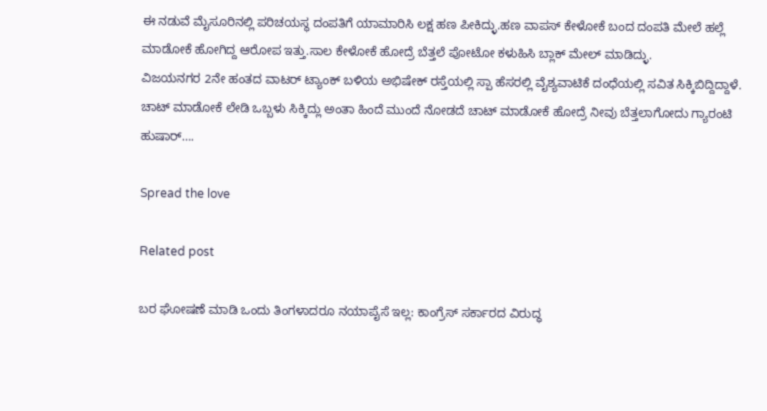ಈ ನಡುವೆ ಮೈಸೂರಿನಲ್ಲಿ ಪರಿಚಯಸ್ಥ ದಂಪತಿಗೆ ಯಾಮಾರಿಸಿ ಲಕ್ಷ ಹಣ ಪೀಕಿದ್ಳು.ಹಣ ವಾಪಸ್ ಕೇಳೋಕೆ ಬಂದ ದಂಪತಿ ಮೇಲೆ ಹಲ್ಲೆ ಮಾಡೋಕೆ ಹೋಗಿದ್ದ ಆರೋಪ ಇತ್ತು.ಸಾಲ ಕೇಳೋಕೆ ಹೋದ್ರೆ ಬೆತ್ತಲೆ ಪೋಟೋ ಕಳುಹಿಸಿ ಬ್ಲಾಕ್ ಮೇಲ್ ಮಾಡಿದ್ಳು.
ವಿಜಯನಗರ 2ನೇ ಹಂತದ ವಾಟರ್ ಟ್ಯಾಂಕ್ ಬಳಿಯ ಅಭಿಷೇಕ್ ರಸ್ತೆಯಲ್ಲಿ ಸ್ಪಾ ಹೆಸರಲ್ಲಿ ವೈಶ್ಯವಾಟಿಕೆ ದಂಧೆಯಲ್ಲಿ ಸವಿತ ಸಿಕ್ಕಿಬಿದ್ದಿದ್ದಾಳೆ.
ಚಾಟ್ ಮಾಡೋಕೆ ಲೇಡಿ ಒಬ್ಬಳು ಸಿಕ್ಕಿದ್ಲು ಅಂತಾ ಹಿಂದೆ ಮುಂದೆ ನೋಡದೆ ಚಾಟ್ ಮಾಡೋಕೆ ಹೋದ್ರೆ ನೀವು ಬೆತ್ತಲಾಗೋದು ಗ್ಯಾರಂಟಿ ಹುಷಾರ್….

Spread the love

Related post

ಬರ ಘೋಷಣೆ ಮಾಡಿ ಒಂದು ತಿಂಗಳಾದರೂ ನಯಾಪೈಸೆ ಇಲ್ಲ: ಕಾಂಗ್ರೆಸ್ ಸರ್ಕಾರದ ವಿರುದ್ಧ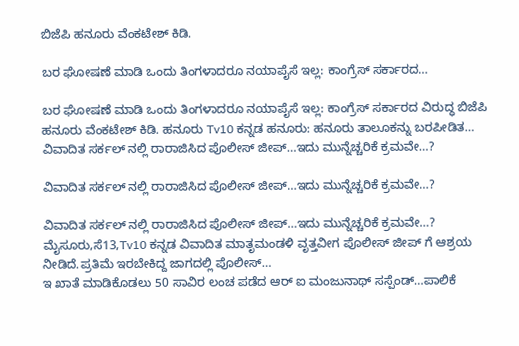ಬಿಜೆಪಿ ಹನೂರು ವೆಂಕಟೇಶ್ ಕಿಡಿ.

ಬರ ಘೋಷಣೆ ಮಾಡಿ ಒಂದು ತಿಂಗಳಾದರೂ ನಯಾಪೈಸೆ ಇಲ್ಲ: ಕಾಂಗ್ರೆಸ್ ಸರ್ಕಾರದ…

ಬರ ಘೋಷಣೆ ಮಾಡಿ ಒಂದು ತಿಂಗಳಾದರೂ ನಯಾಪೈಸೆ ಇಲ್ಲ: ಕಾಂಗ್ರೆಸ್ ಸರ್ಕಾರದ ವಿರುದ್ಧ ಬಿಜೆಪಿ ಹನೂರು ವೆಂಕಟೇಶ್ ಕಿಡಿ. ಹನೂರು Tv10 ಕನ್ನಡ ಹನೂರು: ಹನೂರು ತಾಲೂಕನ್ನು ಬರಪೀಡಿತ…
ವಿವಾದಿತ ಸರ್ಕಲ್ ನಲ್ಲಿ ರಾರಾಜಿಸಿದ ಪೊಲೀಸ್ ಜೀಪ್…ಇದು ಮುನ್ನೆಚ್ಚರಿಕೆ ಕ್ರಮವೇ…?

ವಿವಾದಿತ ಸರ್ಕಲ್ ನಲ್ಲಿ ರಾರಾಜಿಸಿದ ಪೊಲೀಸ್ ಜೀಪ್…ಇದು ಮುನ್ನೆಚ್ಚರಿಕೆ ಕ್ರಮವೇ…?

ವಿವಾದಿತ ಸರ್ಕಲ್ ನಲ್ಲಿ ರಾರಾಜಿಸಿದ ಪೊಲೀಸ್ ಜೀಪ್…ಇದು ಮುನ್ನೆಚ್ಚರಿಕೆ ಕ್ರಮವೇ…? ಮೈಸೂರು,ಸೆ13,Tv10 ಕನ್ನಡ ವಿವಾದಿತ ಮಾತೃಮಂಡಳಿ ವೃತ್ತವೀಗ ಪೊಲೀಸ್ ಜೀಪ್ ಗೆ ಆಶ್ರಯ ನೀಡಿದೆ.ಪ್ರತಿಮೆ ಇರಬೇಕಿದ್ದ ಜಾಗದಲ್ಲಿ ಪೊಲೀಸ್…
ಇ ಖಾತೆ ಮಾಡಿಕೊಡಲು 50 ಸಾವಿರ ಲಂಚ ಪಡೆದ ಆರ್ ಐ ಮಂಜುನಾಥ್ ಸಸ್ಪೆಂಡ್…ಪಾಲಿಕೆ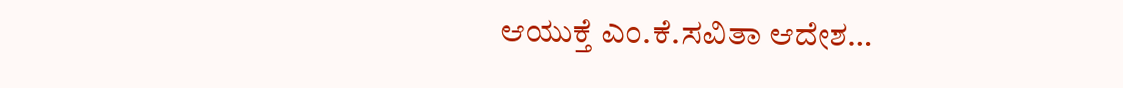ಆಯುಕ್ತೆ ಎಂ.ಕೆ.ಸವಿತಾ ಆದೇಶ…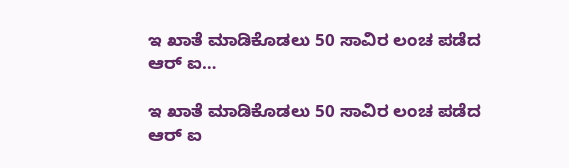ಇ ಖಾತೆ ಮಾಡಿಕೊಡಲು 50 ಸಾವಿರ ಲಂಚ ಪಡೆದ ಆರ್ ಐ…

ಇ ಖಾತೆ ಮಾಡಿಕೊಡಲು 50 ಸಾವಿರ ಲಂಚ ಪಡೆದ ಆರ್ ಐ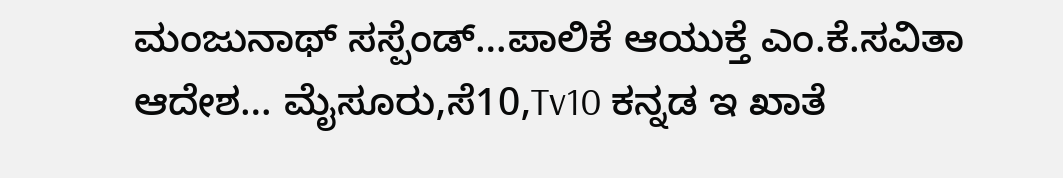ಮಂಜುನಾಥ್ ಸಸ್ಪೆಂಡ್…ಪಾಲಿಕೆ ಆಯುಕ್ತೆ ಎಂ.ಕೆ.ಸವಿತಾ ಆದೇಶ… ಮೈಸೂರು,ಸೆ10,Tv10 ಕನ್ನಡ ಇ ಖಾತೆ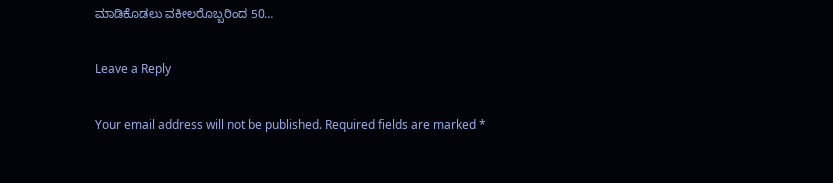ಮಾಡಿಕೊಡಲು ವಕೀಲರೊಬ್ಬರಿಂದ 50…

Leave a Reply

Your email address will not be published. Required fields are marked *